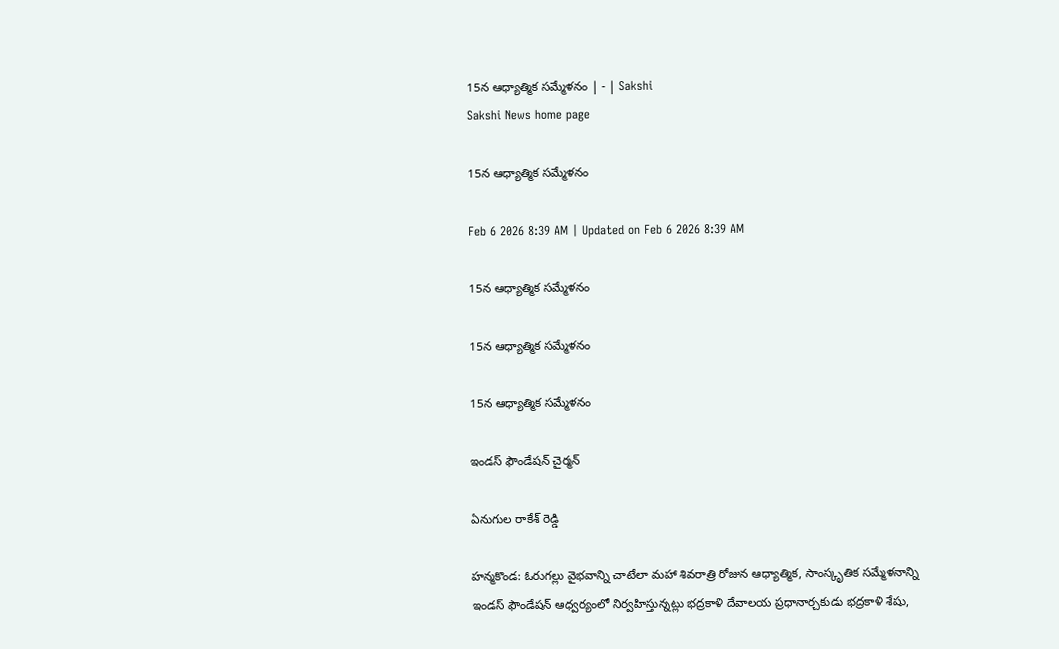15న ఆధ్యాత్మిక సమ్మేళనం | - | Sakshi
Sakshi News home page

15న ఆధ్యాత్మిక సమ్మేళనం

Feb 6 2026 8:39 AM | Updated on Feb 6 2026 8:39 AM

15న ఆధ్యాత్మిక సమ్మేళనం

15న ఆధ్యాత్మిక సమ్మేళనం

15న ఆధ్యాత్మిక సమ్మేళనం

ఇండస్‌ ఫౌండేషన్‌ చైర్మన్‌

ఏనుగుల రాకేశ్‌ రెడ్డి

హన్మకొండ: ఓరుగల్లు వైభవాన్ని చాటేలా మహా శివరాత్రి రోజున ఆధ్యాత్మిక, సాంస్కృతిక సమ్మేళనాన్ని ఇండస్‌ ఫౌండేషన్‌ ఆధ్వర్యంలో నిర్వహిస్తున్నట్లు భద్రకాళి దేవాలయ ప్రధానార్చకుడు భద్రకాళి శేషు,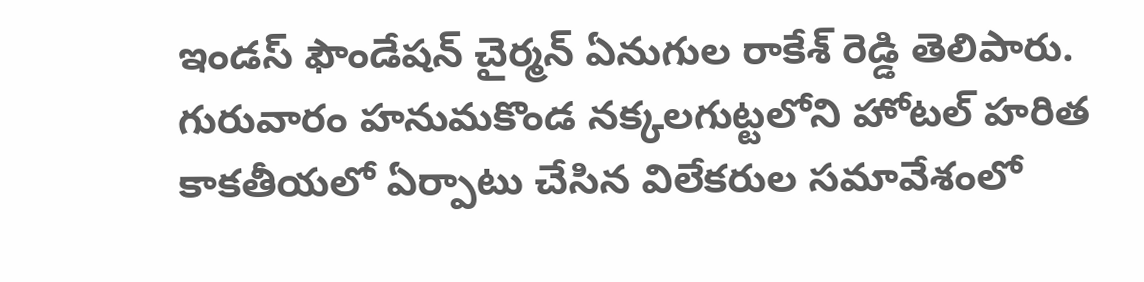ఇండస్‌ ఫౌండేషన్‌ చైర్మన్‌ ఏనుగుల రాకేశ్‌ రెడ్డి తెలిపారు. గురువారం హనుమకొండ నక్కలగుట్టలోని హోటల్‌ హరిత కాకతీయలో ఏర్పాటు చేసిన విలేకరుల సమావేశంలో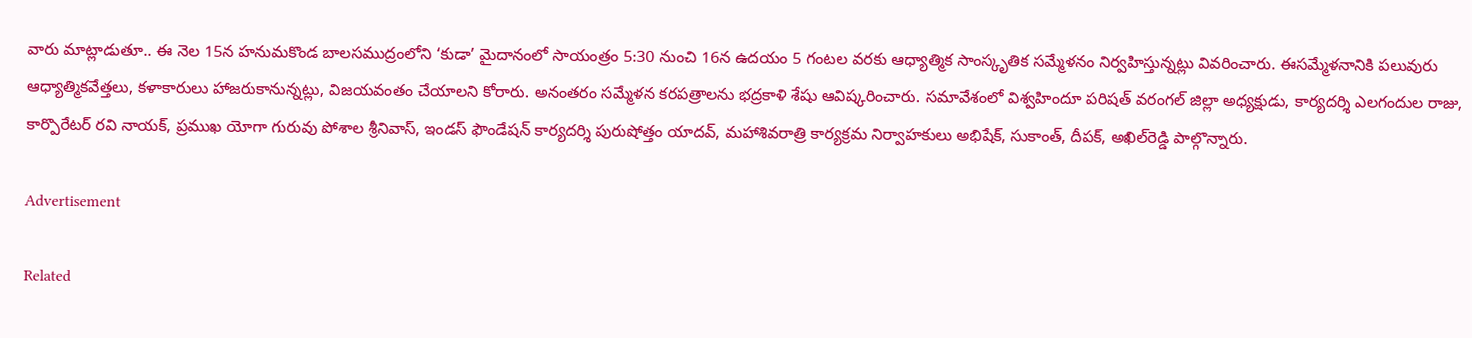వారు మాట్లాడుతూ.. ఈ నెల 15న హనుమకొండ బాలసముద్రంలోని ‘కుడా’ మైదానంలో సాయంత్రం 5:30 నుంచి 16న ఉదయం 5 గంటల వరకు ఆధ్యాత్మిక సాంస్కృతిక సమ్మేళనం నిర్వహిస్తున్నట్లు వివరించారు. ఈసమ్మేళనానికి పలువురు ఆధ్యాత్మికవేత్తలు, కళాకారులు హాజరుకానున్నట్లు, విజయవంతం చేయాలని కోరారు. అనంతరం సమ్మేళన కరపత్రాలను భద్రకాళి శేషు ఆవిష్కరించారు. సమావేశంలో విశ్వహిందూ పరిషత్‌ వరంగల్‌ జిల్లా అధ్యక్షుడు, కార్యదర్శి ఎలగందుల రాజు, కార్పొరేటర్‌ రవి నాయక్‌, ప్రముఖ యోగా గురువు పోశాల శ్రీనివాస్‌, ఇండస్‌ ఫౌండేషన్‌ కార్యదర్శి పురుషోత్తం యాదవ్‌, మహాశివరాత్రి కార్యక్రమ నిర్వాహకులు అభిషేక్‌, సుకాంత్‌, దీపక్‌, అఖిల్‌రెడ్డి పాల్గొన్నారు.

Advertisement

Related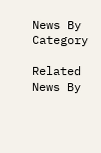News By Category

Related News By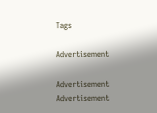Tags

Advertisement

Advertisement
Advertisement